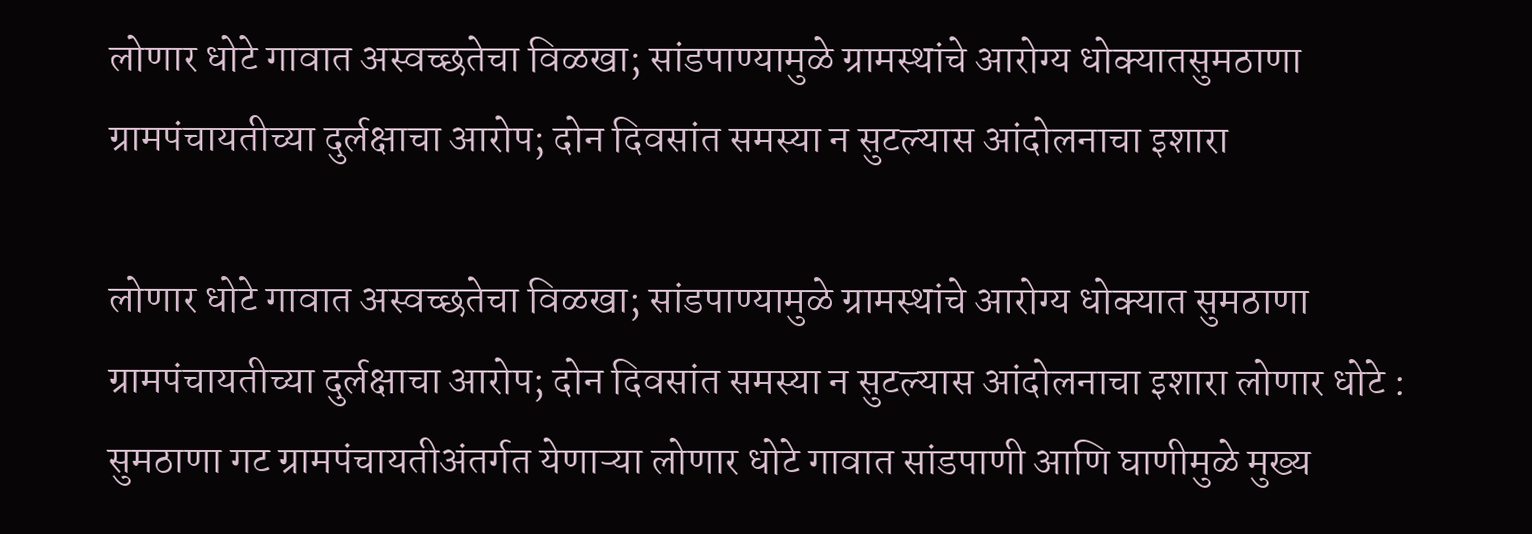लोणार धोटे गावात अस्वच्छतेचा विळखा; सांडपाण्यामुळे ग्रामस्थांचे आरोग्य धोक्यातसुमठाणा ग्रामपंचायतीच्या दुर्लक्षाचा आरोप; दोन दिवसांत समस्या न सुटल्यास आंदोलनाचा इशारा

लोणार धोटे गावात अस्वच्छतेचा विळखा; सांडपाण्यामुळे ग्रामस्थांचे आरोग्य धोक्यात सुमठाणा ग्रामपंचायतीच्या दुर्लक्षाचा आरोप; दोन दिवसांत समस्या न सुटल्यास आंदोलनाचा इशारा लोणार धोटे : सुमठाणा गट ग्रामपंचायतीअंतर्गत येणाऱ्या लोणार धोटे गावात सांडपाणी आणि घाणीमुळे मुख्य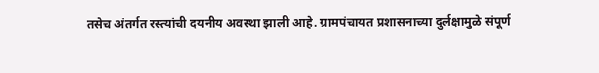तसेच अंतर्गत रस्त्यांची दयनीय अवस्था झाली आहे. ग्रामपंचायत प्रशासनाच्या दुर्लक्षामुळे संपूर्ण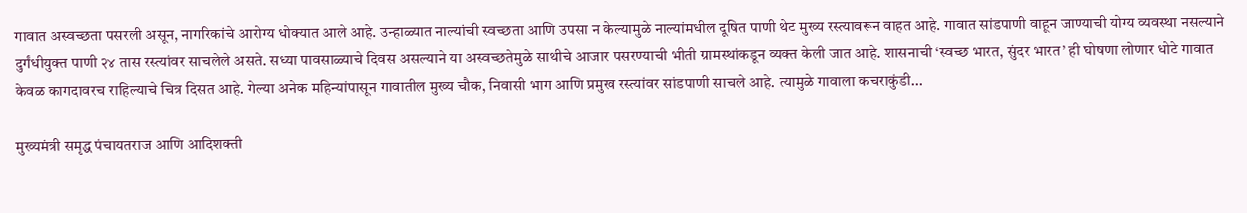गावात अस्वच्छता पसरली असून, नागरिकांचे आरोग्य धोक्यात आले आहे. उन्हाळ्यात नाल्यांची स्वच्छता आणि उपसा न केल्यामुळे नाल्यांमधील दूषित पाणी थेट मुख्य रस्त्यावरून वाहत आहे. गावात सांडपाणी वाहून जाण्याची योग्य व्यवस्था नसल्याने दुर्गंधीयुक्त पाणी २४ तास रस्त्यांवर साचलेले असते. सध्या पावसाळ्याचे दिवस असल्याने या अस्वच्छतेमुळे साथीचे आजार पसरण्याची भीती ग्रामस्थांकडून व्यक्त केली जात आहे. शासनाची ‘स्वच्छ भारत, सुंदर भारत’ ही घोषणा लोणार धोटे गावात केवळ कागदावरच राहिल्याचे चित्र दिसत आहे. गेल्या अनेक महिन्यांपासून गावातील मुख्य चौक, निवासी भाग आणि प्रमुख रस्त्यांवर सांडपाणी साचले आहे. त्यामुळे गावाला कचराकुंडी...

मुख्यमंत्री समृद्ध पंचायतराज आणि आदिशक्ती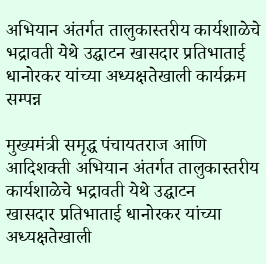अभियान अंतर्गत तालुकास्तरीय कार्यशाळेचे भद्रावती येथे उद्घाटन खासदार प्रतिभाताई धानोरकर यांच्या अध्यक्षतेखाली कार्यक्रम सम्पन्न

मुख्यमंत्री समृद्ध पंचायतराज आणि आदिशक्ती अभियान अंतर्गत तालुकास्तरीय कार्यशाळेचे भद्रावती येथे उद्घाटन
खासदार प्रतिभाताई धानोरकर यांच्या अध्यक्षतेखाली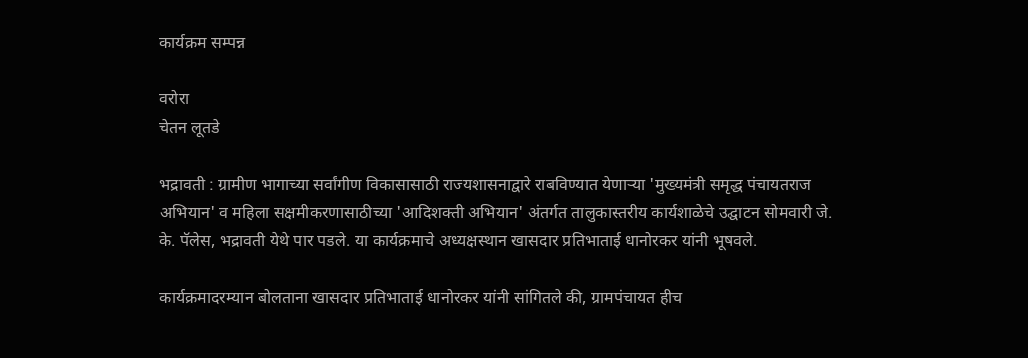कार्यक्रम सम्पन्न

वरोरा
चेतन लूतडे

भद्रावती : ग्रामीण भागाच्या सर्वांगीण विकासासाठी राज्यशासनाद्वारे राबविण्यात येणाऱ्या 'मुख्यमंत्री समृद्ध पंचायतराज अभियान' व महिला सक्षमीकरणासाठीच्या 'आदिशक्ती अभियान' अंतर्गत तालुकास्तरीय कार्यशाळेचे उद्घाटन सोमवारी जे. के. पॅलेस, भद्रावती येथे पार पडले. या कार्यक्रमाचे अध्यक्षस्थान खासदार प्रतिभाताई धानोरकर यांनी भूषवले.

कार्यक्रमादरम्यान बोलताना खासदार प्रतिभाताई धानोरकर यांनी सांगितले की, ग्रामपंचायत हीच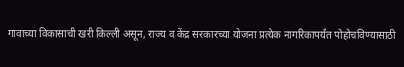गावाच्या विकासाची खरी किल्ली असून, राज्य व केंद्र सरकारच्या योजना प्रत्येक नागरिकापर्यंत पोहोचविण्यासाठी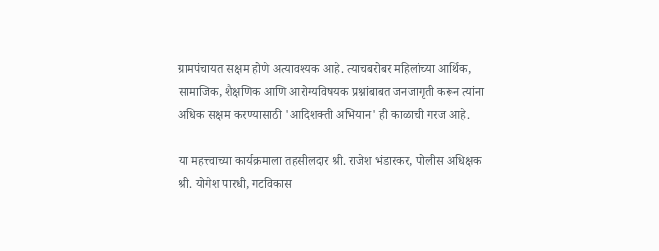ग्रामपंचायत सक्षम होणे अत्यावश्यक आहे. त्याचबरोबर महिलांच्या आर्थिक, सामाजिक, शैक्षणिक आणि आरोग्यविषयक प्रश्नांबाबत जनजागृती करून त्यांना अधिक सक्षम करण्यासाठी 'आदिशक्ती अभियान' ही काळाची गरज आहे.

या महत्त्वाच्या कार्यक्रमाला तहसीलदार श्री. राजेश भंडारकर, पोलीस अधिक्षक श्री. योगेश पारधी, गटविकास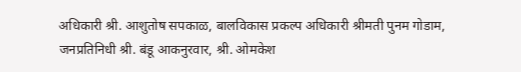अधिकारी श्री. आशुतोष सपकाळ, बालविकास प्रकल्प अधिकारी श्रीमती पुनम गोडाम, जनप्रतिनिधी श्री. बंडू आकनुरवार, श्री. ओमकेश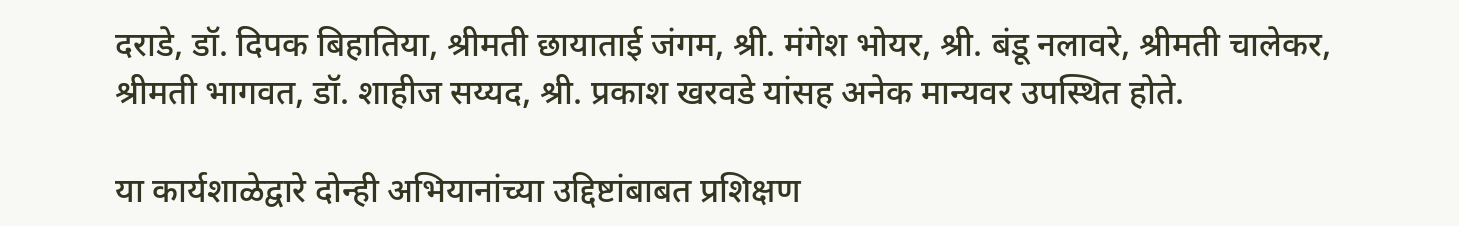दराडे, डॉ. दिपक बिहातिया, श्रीमती छायाताई जंगम, श्री. मंगेश भोयर, श्री. बंडू नलावरे, श्रीमती चालेकर, श्रीमती भागवत, डॉ. शाहीज सय्यद, श्री. प्रकाश खरवडे यांसह अनेक मान्यवर उपस्थित होते.

या कार्यशाळेद्वारे दोन्ही अभियानांच्या उद्दिष्टांबाबत प्रशिक्षण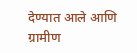देण्यात आले आणि ग्रामीण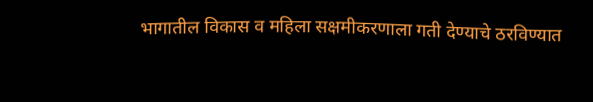भागातील विकास व महिला सक्षमीकरणाला गती देण्याचे ठरविण्यात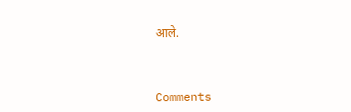आले.



Comments